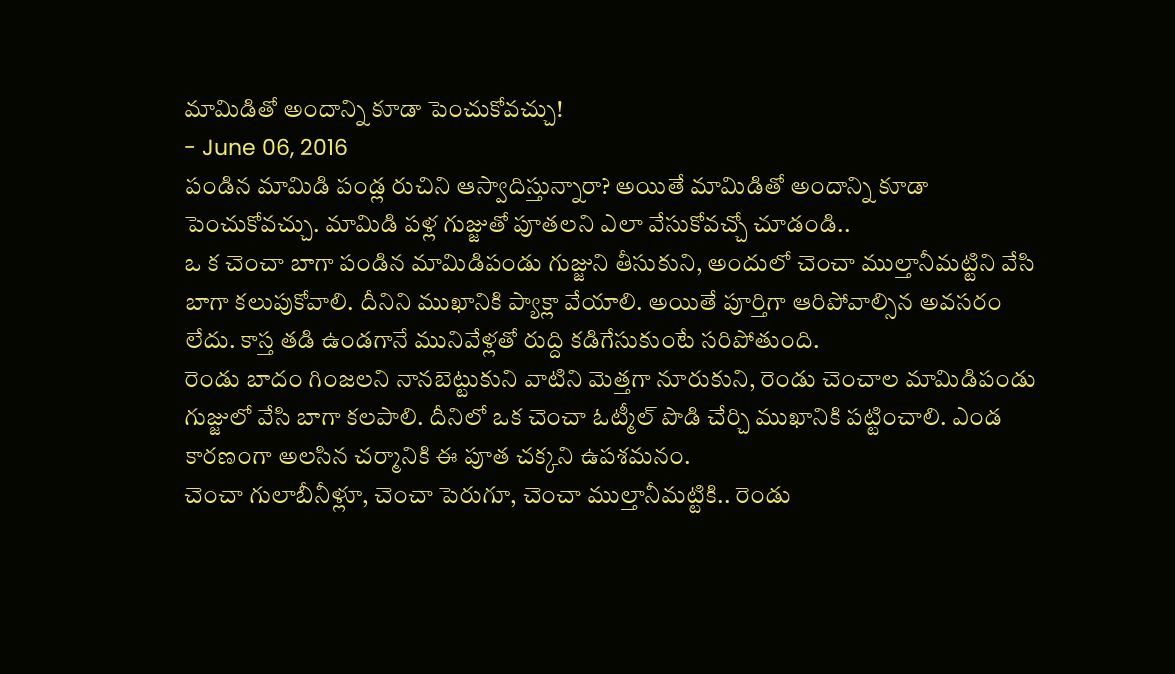మామిడితో అందాన్ని కూడా పెంచుకోవచ్చు!
- June 06, 2016
పండిన మామిడి పండ్ల రుచిని ఆస్వాదిస్తున్నారా? అయితే మామిడితో అందాన్ని కూడా పెంచుకోవచ్చు. మామిడి పళ్ల గుజ్జుతో పూతలని ఎలా వేసుకోవచ్చో చూడండి..
ఒ క చెంచా బాగా పండిన మామిడిపండు గుజ్జుని తీసుకుని, అందులో చెంచా ముల్తానీమట్టిని వేసి బాగా కలుపుకోవాలి. దీనిని ముఖానికి ప్యాక్లా వేయాలి. అయితే పూర్తిగా ఆరిపోవాల్సిన అవసరం లేదు. కాస్త తడి ఉండగానే మునివేళ్లతో రుద్ది కడిగేసుకుంటే సరిపోతుంది.
రెండు బాదం గింజలని నానబెట్టుకుని వాటిని మెత్తగా నూరుకుని, రెండు చెంచాల మామిడిపండు గుజ్జులో వేసి బాగా కలపాలి. దీనిలో ఒక చెంచా ఓట్మీల్ పొడి చేర్చి ముఖానికి పట్టించాలి. ఎండ కారణంగా అలసిన చర్మానికి ఈ పూత చక్కని ఉపశమనం.
చెంచా గులాబీనీళ్లూ, చెంచా పెరుగూ, చెంచా ముల్తానీమట్టికి.. రెండు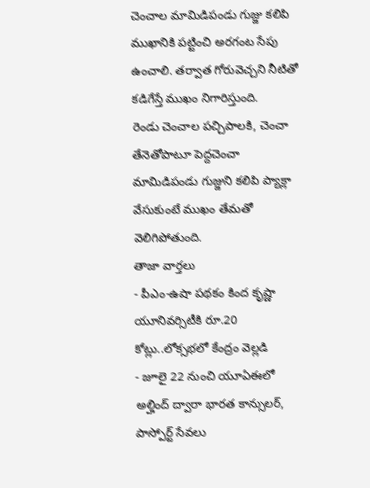చెంచాల మామిడిపండు గుజ్జు కలిపి ముఖానికి పట్టించి అరగంట సేపు ఉంచాలి. తర్వాత గోరువెచ్చని నీటితో కడిగేస్తే ముఖం నిగారిస్తుంది.
రెండు చెంచాల పచ్చిపాలకి, చెంచా తేనెతోపాటూ పెద్దచెంచా మామిడిపండు గుజ్జుని కలిపి ప్యాక్లా వేసుకుంటే ముఖం తేమతో వెలిగిపోతుంది.
తాజా వార్తలు
- పీఎం-ఉషా పథకం కింద కృష్ణా యూనివర్సిటీకి రూ.20 కోట్లు..లోక్సభలో కేంద్రం వెల్లడి
- జూలై 22 నుంచి యూఏఈలో అల్హింద్ ద్వారా భారత కాన్సులర్, పాస్పోర్ట్ సేవలు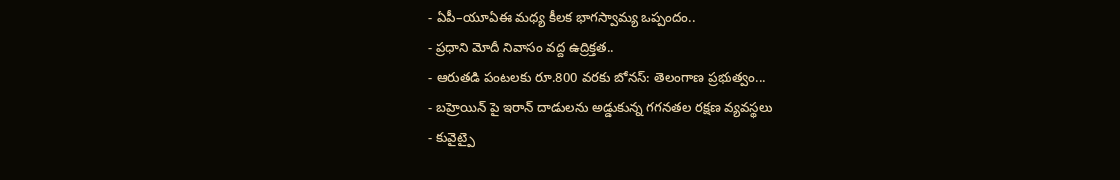- ఏపీ–యూఏఈ మధ్య కీలక భాగస్వామ్య ఒప్పందం..
- ప్రధాని మోదీ నివాసం వద్ద ఉద్రిక్తత..
- ఆరుతడి పంటలకు రూ.800 వరకు బోనస్: తెలంగాణ ప్రభుత్వం...
- బహ్రెయిన్ పై ఇరాన్ దాడులను అడ్డుకున్న గగనతల రక్షణ వ్యవస్థలు
- కువైట్పై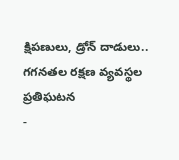క్షిపణులు, డ్రోన్ దాడులు.. గగనతల రక్షణ వ్యవస్థల ప్రతిఘటన
-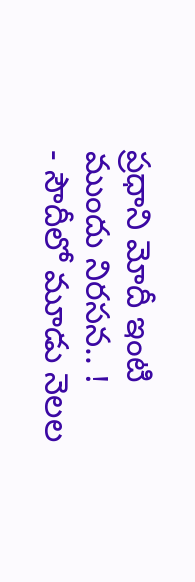ప్రధాని మోదీ ఇంటి ముందు నిరసన.. !
- సౌదీలో మూడు నెలల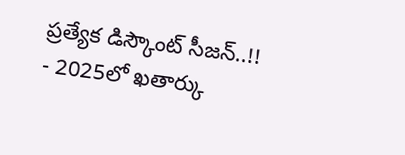ప్రత్యేక డిస్కౌంట్ సీజన్..!!
- 2025లో ఖతార్కు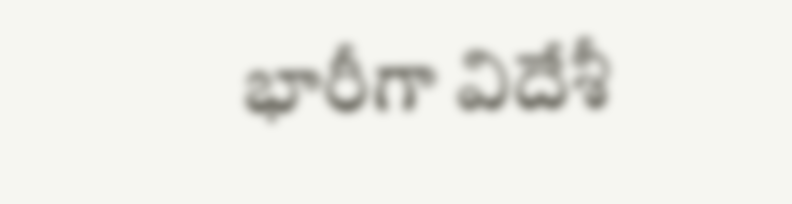భారీగా విదేశీ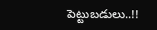పెట్టుబడులు..!!